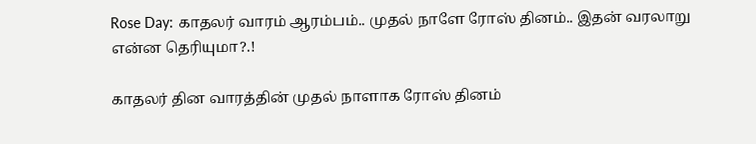Rose Day: காதலர் வாரம் ஆரம்பம்.. முதல் நாளே ரோஸ் தினம்.. இதன் வரலாறு என்ன தெரியுமா?.!

காதலர் தின வாரத்தின் முதல் நாளாக ரோஸ் தினம்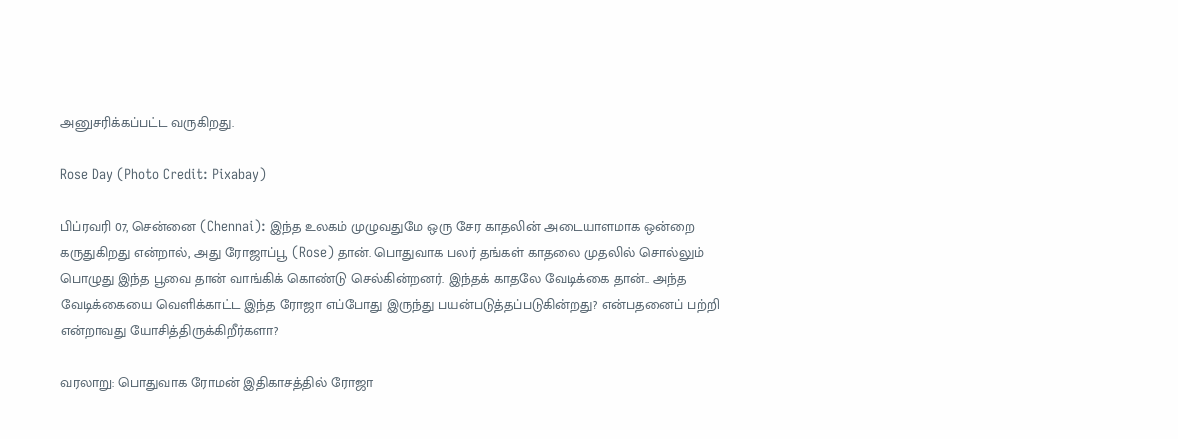அனுசரிக்கப்பட்ட வருகிறது.

Rose Day (Photo Credit: Pixabay)

பிப்ரவரி 07, சென்னை (Chennai): இந்த உலகம் முழுவதுமே ஒரு சேர காதலின் அடையாளமாக ஒன்றை கருதுகிறது என்றால், அது ரோஜாப்பூ (Rose) தான். பொதுவாக பலர் தங்கள் காதலை முதலில் சொல்லும் பொழுது இந்த பூவை தான் வாங்கிக் கொண்டு செல்கின்றனர். இந்தக் காதலே வேடிக்கை தான்.. அந்த வேடிக்கையை வெளிக்காட்ட இந்த ரோஜா எப்போது இருந்து பயன்படுத்தப்படுகின்றது? என்பதனைப் பற்றி என்றாவது யோசித்திருக்கிறீர்களா?

வரலாறு: பொதுவாக ரோமன் இதிகாசத்தில் ரோஜா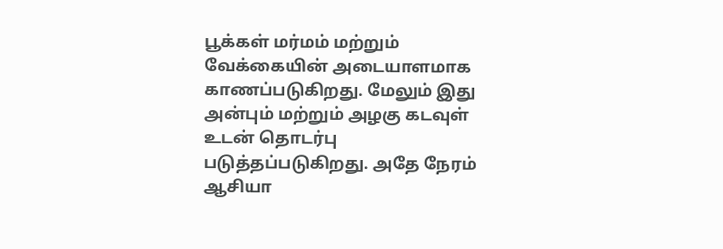பூக்கள் மர்மம் மற்றும் வேக்கையின் அடையாளமாக காணப்படுகிறது. மேலும் இது அன்பும் மற்றும் அழகு கடவுள் உடன் தொடர்பு படுத்தப்படுகிறது. அதே நேரம் ஆசியா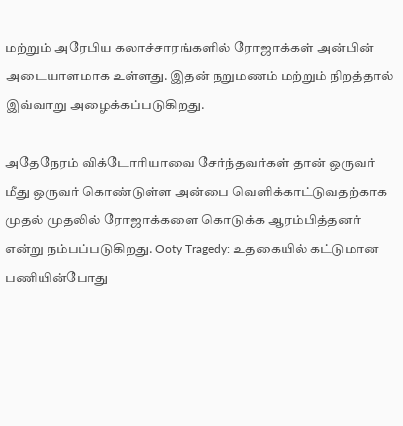மற்றும் அரேபிய கலாச்சாரங்களில் ரோஜாக்கள் அன்பின் அடையாளமாக உள்ளது. இதன் நறுமணம் மற்றும் நிறத்தால் இவ்வாறு அழைக்கப்படுகிறது.

அதேநேரம் விக்டோரியாவை சேர்ந்தவர்கள் தான் ஒருவர் மீது ஒருவர் கொண்டுள்ள அன்பை வெளிக்காட்டுவதற்காக முதல் முதலில் ரோஜாக்களை கொடுக்க ஆரம்பித்தனர் என்று நம்பப்படுகிறது. Ooty Tragedy: உதகையில் கட்டுமான பணியின்போது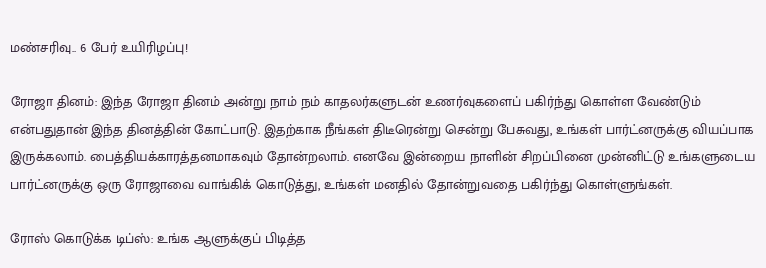மண்சரிவு.. 6 பேர் உயிரிழப்பு!

ரோஜா தினம்: இந்த ரோஜா தினம் அன்று நாம் நம் காதலர்களுடன் உணர்வுகளைப் பகிர்ந்து கொள்ள வேண்டும் என்பதுதான் இந்த தினத்தின் கோட்பாடு. இதற்காக நீங்கள் திடீரென்று சென்று பேசுவது, உங்கள் பார்ட்னருக்கு வியப்பாக இருக்கலாம். பைத்தியக்காரத்தனமாகவும் தோன்றலாம். எனவே இன்றைய நாளின் சிறப்பினை முன்னிட்டு உங்களுடைய பார்ட்னருக்கு ஒரு ரோஜாவை வாங்கிக் கொடுத்து, உங்கள் மனதில் தோன்றுவதை பகிர்ந்து கொள்ளுங்கள்.

ரோஸ் கொடுக்க டிப்ஸ்: உங்க ஆளுக்குப் பிடித்த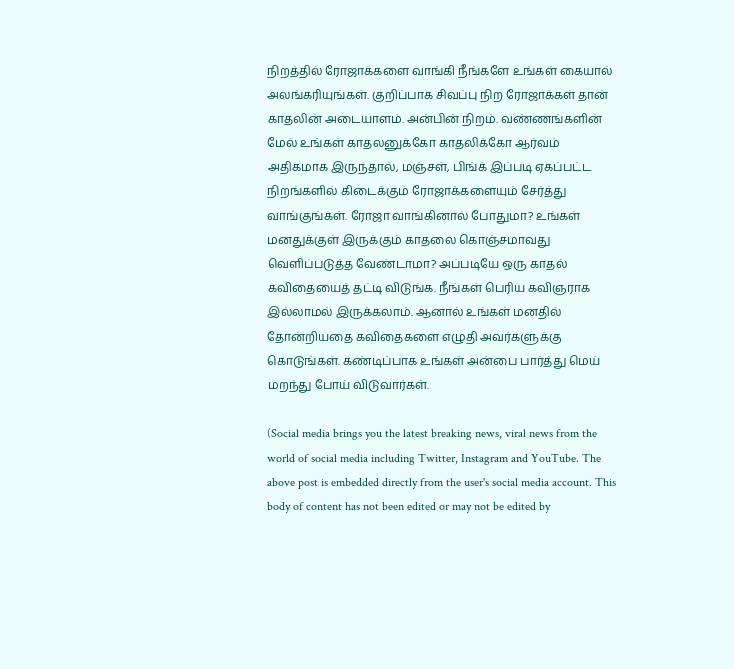நிறத்தில் ரோஜாக்களை வாங்கி நீங்களே உங்கள் கையால் அலங்கரியுங்கள். குறிப்பாக சிவப்பு நிற ரோஜாக்கள் தான் காதலின் அடையாளம். அன்பின் நிறம். வண்ணங்களின் மேல் உங்கள் காதலனுக்கோ காதலிக்கோ ஆர்வம் அதிகமாக இருந்தால், மஞ்சள், பிங்க் இப்படி ஏகப்பட்ட நிறங்களில் கிடைக்கும் ரோஜாக்களையும் சேர்த்து வாங்குங்கள். ரோஜா வாங்கினால் போதுமா? உங்கள் மனதுக்குள் இருக்கும் காதலை கொஞ்சமாவது வெளிப்படுத்த வேண்டாமா? அப்படியே ஒரு காதல் கவிதையைத் தட்டி விடுங்க. நீங்கள் பெரிய கவிஞராக இல்லாமல் இருக்கலாம். ஆனால் உங்கள் மனதில் தோன்றியதை கவிதைகளை எழுதி அவர்களுக்கு கொடுங்கள். கண்டிப்பாக உங்கள் அன்பை பார்த்து மெய் மறந்து போய் விடுவார்கள்.

(Social media brings you the latest breaking news, viral news from the world of social media including Twitter, Instagram and YouTube. The above post is embedded directly from the user's social media account. This body of content has not been edited or may not be edited by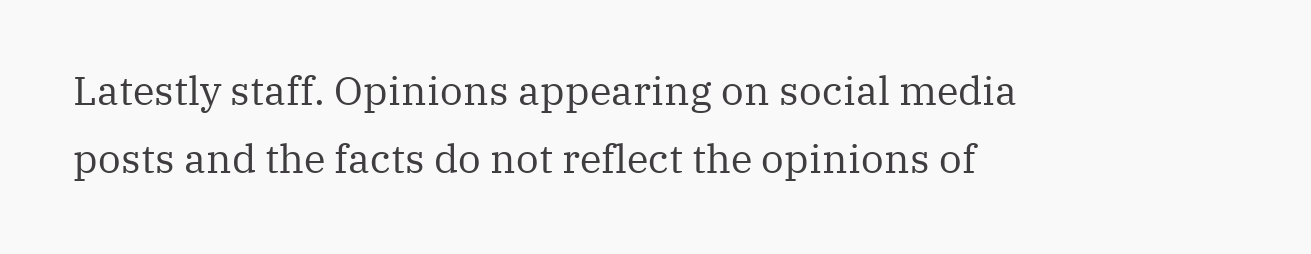Latestly staff. Opinions appearing on social media posts and the facts do not reflect the opinions of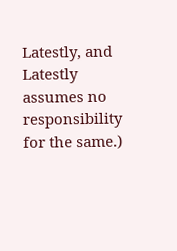Latestly, and Latestly assumes no responsibility for the same.)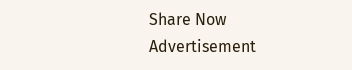Share Now
Advertisement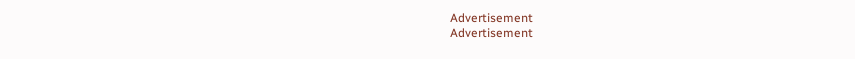Advertisement
Advertisement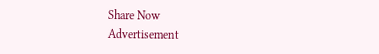Share Now
Advertisement